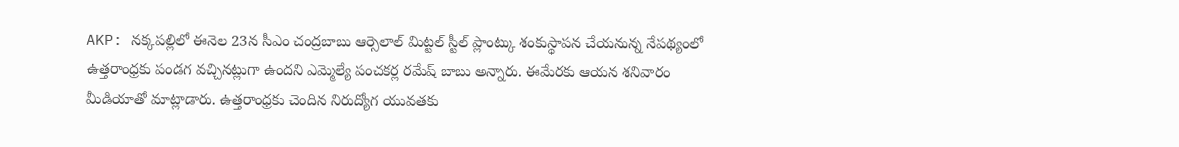AKP: నక్కపల్లిలో ఈనెల 23న సీఎం చంద్రబాబు ఆర్సెలాల్ మిట్టల్ స్టీల్ ప్లాంట్కు శంకుస్థాపన చేయనున్న నేపథ్యంలో ఉత్తరాంధ్రకు పండగ వచ్చినట్లుగా ఉందని ఎమ్మెల్యే పంచకర్ల రమేష్ బాబు అన్నారు. ఈమేరకు ఆయన శనివారం మీడియాతో మాట్లాడారు. ఉత్తరాంధ్రకు చెందిన నిరుద్యోగ యువతకు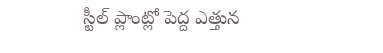స్టీల్ ప్లాంట్లో పెద్ద ఎత్తున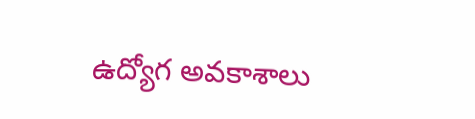ఉద్యోగ అవకాశాలు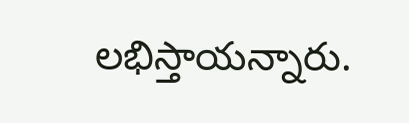లభిస్తాయన్నారు.